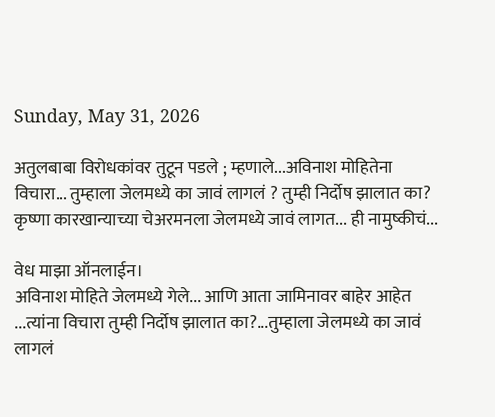Sunday, May 31, 2026

अतुलबाबा विरोधकांवर तुटून पडले ; म्हणाले...अविनाश मोहितेना विचारा... तुम्हाला जेलमध्ये का जावं लागलं ? तुम्ही निर्दोष झालात का? कृष्णा कारखान्याच्या चेअरमनला जेलमध्ये जावं लागत... ही नामुष्कीचं...

वेध माझा ऑनलाईन।
अविनाश मोहिते जेलमध्ये गेले... आणि आता जामिनावर बाहेर आहेत ...त्यांना विचारा तुम्ही निर्दोष झालात का?...तुम्हाला जेलमध्ये का जावं लागलं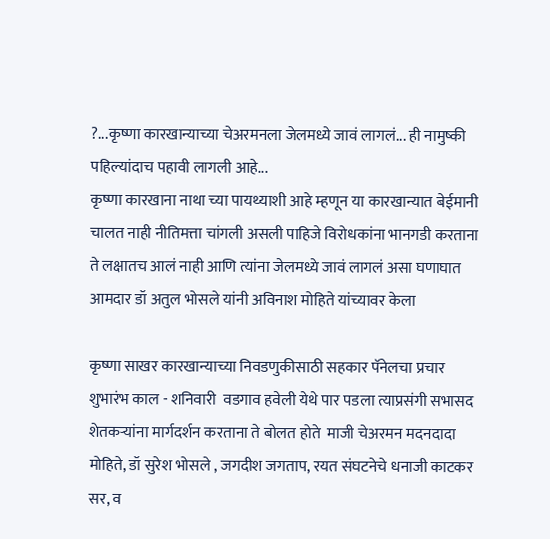?...कृष्णा कारखान्याच्या चेअरमनला जेलमध्ये जावं लागलं... ही नामुष्की पहिल्यांदाच पहावी लागली आहे...
कृष्णा कारखाना नाथा च्या पायथ्याशी आहे म्हणून या कारखान्यात बेईमानी चालत नाही नीतिमत्ता चांगली असली पाहिजे विरोधकांना भानगडी करताना ते लक्षातच आलं नाही आणि त्यांना जेलमध्ये जावं लागलं असा घणाघात आमदार डॉ अतुल भोसले यांनी अविनाश मोहिते यांच्यावर केला

कृष्णा साखर कारखान्याच्या निवडणुकीसाठी सहकार पॅनेलचा प्रचार शुभारंभ काल - शनिवारी  वडगाव हवेली येथे पार पडला त्याप्रसंगी सभासद शेतकऱ्यांना मार्गदर्शन करताना ते बोलत होते  माजी चेअरमन मदनदादा मोहिते, डॉ सुरेश भोसले , जगदीश जगताप, रयत संघटनेचे धनाजी काटकर सर, व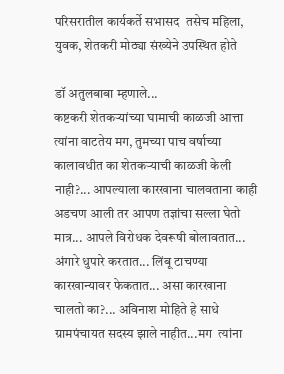परिसरातील कार्यकर्ते सभासद  तसेच महिला, युवक, शेतकरी मोठ्या संख्येने उपस्थित होते

डॉ अतुलबाबा म्हणाले...
कष्टकरी शेतकऱ्यांच्या घामाची काळजी आत्ता त्यांना वाटतेय मग, तुमच्या पाच वर्षाच्या कालावधीत का शेतकऱ्याची काळजी केली नाही?... आपल्याला कारखाना चालवताना काही अडचण आली तर आपण तज्ञांचा सल्ला घेतो मात्र... आपले विरोधक देवरूषी बोलावतात... अंगारे धुपारे करतात... लिंबू टाचण्या कारखान्यावर फेकतात... असा कारखाना चालतो का?... अविनाश मोहिते हे साधे ग्रामपंचायत सदस्य झाले नाहीत...मग  त्यांना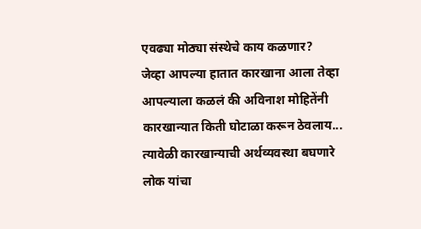एवढ्या मोठ्या संस्थेचे काय कळणार?
जेव्हा आपल्या हातात कारखाना आला तेव्हा आपल्याला कळलं की अविनाश मोहितेंनी कारखान्यात किती घोटाळा करून ठेवलाय... त्यावेळी कारखान्याची अर्थव्यवस्था बघणारे लोक यांचा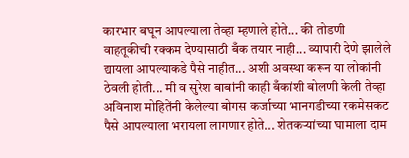कारभार बघून आपल्याला तेव्हा म्हणाले होते... की तोडणी वाहतूकीची रक्कम देण्यासाठी बँक तयार नाही... व्यापारी देणे झालेले द्यायला आपल्याकडे पैसे नाहीत... अशी अवस्था करून या लोकांनी ठेवली होती... मी व सुरेश बाबांनी काही बँकांशी बोलणी केली तेव्हा अविनाश मोहितेंनी केलेल्या बोगस कर्जाच्या भानगडीच्या रकमेसकट पैसे आपल्याला भरायला लागणार होते... शेतकऱ्यांच्या घामाला दाम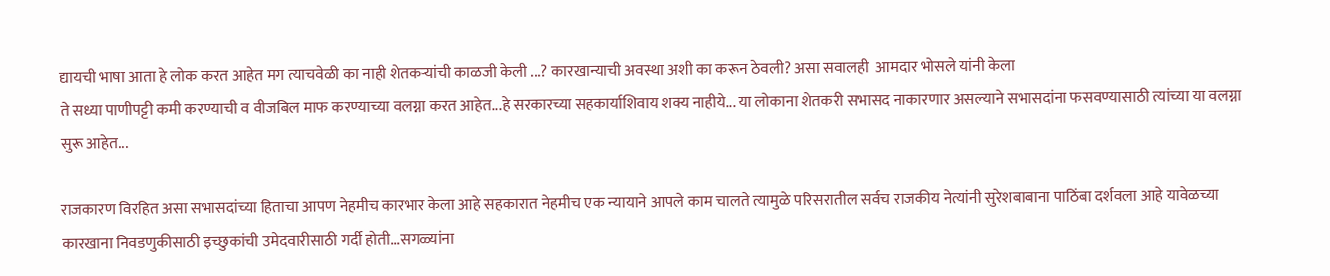द्यायची भाषा आता हे लोक करत आहेत मग त्याचवेळी का नाही शेतकऱ्यांची काळजी केली ...? कारखान्याची अवस्था अशी का करून ठेवली? असा सवालही  आमदार भोसले यांनी केला
ते सध्या पाणीपट्टी कमी करण्याची व वीजबिल माफ करण्याच्या वलग्ना करत आहेत...हे सरकारच्या सहकार्याशिवाय शक्य नाहीये... या लोकाना शेतकरी सभासद नाकारणार असल्याने सभासदांना फसवण्यासाठी त्यांच्या या वलग्ना सुरू आहेत...

राजकारण विरहित असा सभासदांच्या हिताचा आपण नेहमीच कारभार केला आहे सहकारात नेहमीच एक न्यायाने आपले काम चालते त्यामुळे परिसरातील सर्वच राजकीय नेत्यांनी सुरेशबाबाना पाठिंबा दर्शवला आहे यावेळच्या कारखाना निवडणुकीसाठी इच्छुकांची उमेदवारीसाठी गर्दी होती...सगळ्यांना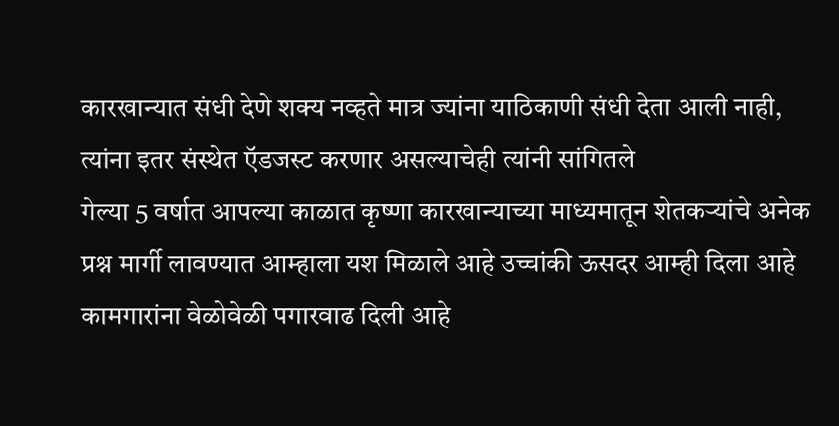कारखान्यात संधी देणे शक्य नव्हते मात्र ज्यांना याठिकाणी संधी देता आली नाही, त्यांना इतर संस्थेत ऍडजस्ट करणार असल्याचेही त्यांनी सांगितले
गेल्या 5 वर्षात आपल्या काळात कृष्णा कारखान्याच्या माध्यमातून शेतकऱ्यांचे अनेक प्रश्न मार्गी लावण्यात आम्हाला यश मिळाले आहे उच्चांकी ऊसदर आम्ही दिला आहे  कामगारांना वेळोवेळी पगारवाढ दिली आहे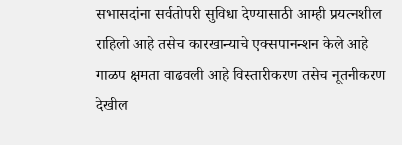सभासदांना सर्वतोपरी सुविधा देण्यासाठी आम्ही प्रयत्नशील राहिलो आहे तसेच कारखान्याचे एक्सपानन्शन केले आहे  गाळप क्षमता वाढवली आहे विस्तारीकरण तसेच नूतनीकरण देखील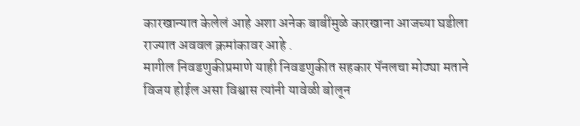कारखान्यात केलेलं आहे अशा अनेक बाबींमुळे कारखाना आजच्या घडीला राज्यात अववल क्रमांकावर आहे .
मागील निवडणुकीप्रमाणे याही निवडणुकीत सहकार पॅनलचा मोठ्या मताने विजय होईल असा विश्वास त्यांनी यावेळी बोलून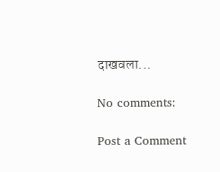दाखवला...

No comments:

Post a Comment